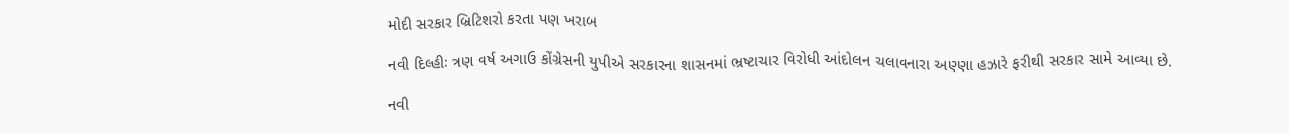મોદી સરકાર બ્રિટિશરો કરતા પણ ખરાબ

નવી દિલ્હીઃ ત્રણ વર્ષ અગાઉ કોંગ્રેસની યુપીએ સરકારના શાસનમાં ભ્રષ્ટાચાર વિરોધી આંદોલન ચલાવનારા અણ્ણા હઝારે ફરીથી સરકાર સામે આવ્યા છે.

નવી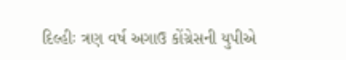દિલ્હીઃ ત્રણ વર્ષ અગાઉ કોંગ્રેસની યુપીએ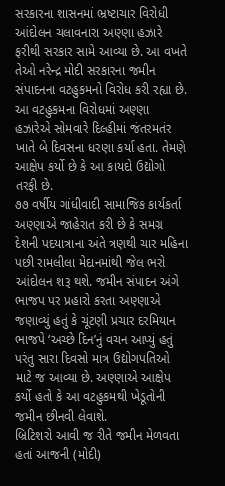સરકારના શાસનમાં ભ્રષ્ટાચાર વિરોધી આંદોલન ચલાવનારા અણ્ણા હઝારે ફરીથી સરકાર સામે આવ્યા છે. આ વખતે તેઓ નરેન્દ્ર મોદી સરકારના જમીન સંપાદનના વટહુકમનો વિરોધ કરી રહ્યા છે. આ વટહુકમના વિરોધમાં અણ્ણા હઝારેએ સોમવારે દિલ્હીમાં જંતરમતંર ખાતે બે દિવસના ધરણા કર્યા હતા. તેમણે આક્ષેપ કર્યો છે કે આ કાયદો ઉદ્યોગો તરફી છે.
૭૭ વર્ષીય ગાંધીવાદી સામાજિક કાર્યકર્તા અણ્ણાએ જાહેરાત કરી છે કે સમગ્ર દેશની પદયાત્રાના અંતે ત્રણથી ચાર મહિના પછી રામલીલા મેદાનમાંથી જેલ ભરો આંદોલન શરૂ થશે. જમીન સંપાદન અંગે ભાજપ પર પ્રહારો કરતા અણ્ણાએ જણાવ્યું હતું કે ચૂંટણી પ્રચાર દરમિયાન ભાજપે ‘અચ્છે દિન’નું વચન આપ્યું હતું પરંતુ સારા દિવસો માત્ર ઉદ્યોગપતિઓ માટે જ આવ્યા છે. અણ્ણાએ આક્ષેપ કર્યો હતો કે આ વટહુકમથી ખેડૂતોની જમીન છીનવી લેવાશે.
બ્રિટિશરો આવી જ રીતે જમીન મેળવતા હતાં આજની (મોદી)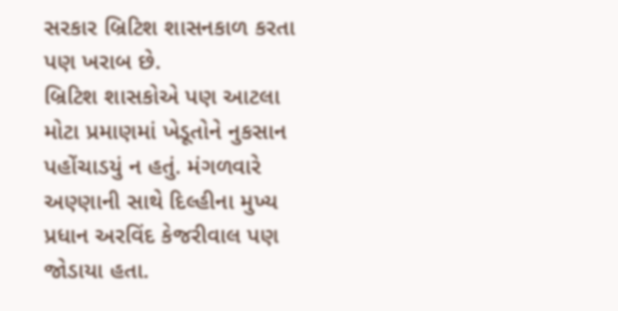સરકાર બ્રિટિશ શાસનકાળ કરતા પણ ખરાબ છે.
બ્રિટિશ શાસકોએ પણ આટલા મોટા પ્રમાણમાં ખેડૂતોને નુકસાન પહોંચાડયું ન હતું. મંગળવારે અણ્ણાની સાથે દિલ્હીના મુખ્ય પ્રધાન અરવિંદ કેજરીવાલ પણ જોડાયા હતા.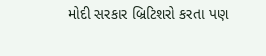મોદી સરકાર બ્રિટિશરો કરતા પણ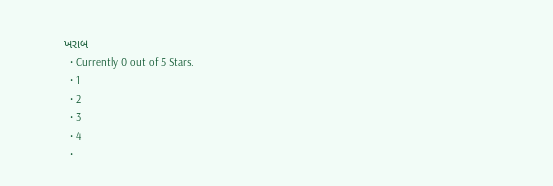ખરાબ
  • Currently 0 out of 5 Stars.
  • 1
  • 2
  • 3
  • 4
  •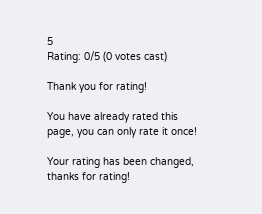5
Rating: 0/5 (0 votes cast)

Thank you for rating!

You have already rated this page, you can only rate it once!

Your rating has been changed, thanks for rating!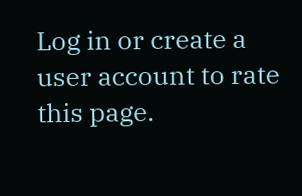Log in or create a user account to rate this page.